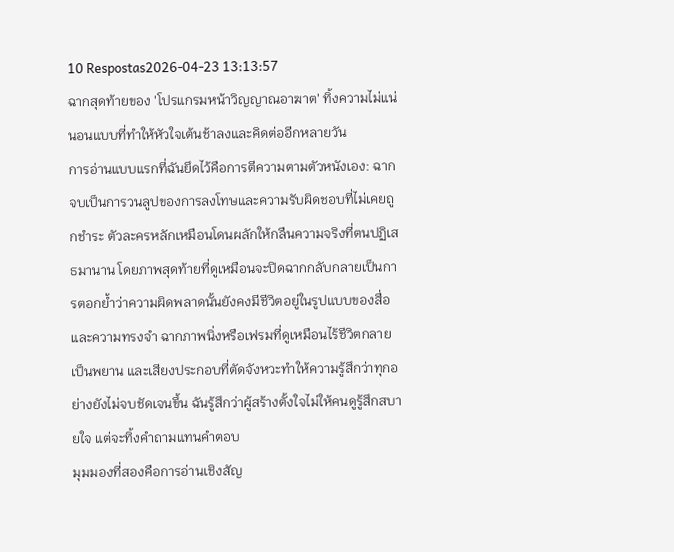10 Respostas2026-04-23 13:13:57
ฉากสุดท้ายของ 'โปรแกรมหน้าวิญญาณอาฆาต' ทิ้งความไม่แน่นอนแบบที่ทำให้หัวใจเต้นช้าลงและคิดต่ออีกหลายวัน
การอ่านแบบแรกที่ฉันยึดไว้คือการตีความตามตัวหนังเอง: ฉากจบเป็นการวนลูปของการลงโทษและความรับผิดชอบที่ไม่เคยถูกชำระ ตัวละครหลักเหมือนโดนผลักให้กลืนความจริงที่ตนปฏิเสธมานาน โดยภาพสุดท้ายที่ดูเหมือนจะปิดฉากกลับกลายเป็นการตอกย้ำว่าความผิดพลาดนั้นยังคงมีชีวิตอยู่ในรูปแบบของสื่อและความทรงจำ ฉากภาพนิ่งหรือเฟรมที่ดูเหมือนไร้ชีวิตกลายเป็นพยาน และเสียงประกอบที่ตัดจังหวะทำให้ความรู้สึกว่าทุกอย่างยังไม่จบชัดเจนขึ้น ฉันรู้สึกว่าผู้สร้างตั้งใจไม่ให้คนดูรู้สึกสบายใจ แต่จะทิ้งคำถามแทนคำตอบ
มุมมองที่สองคือการอ่านเชิงสัญ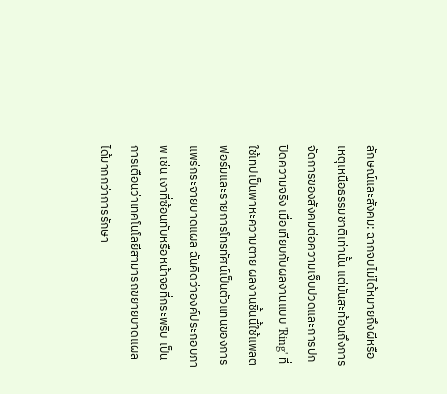ลักษณ์และสังคม: ฉากจบไม่ได้หมายถึงผีหรือเหตุเหนือธรรมชาติเท่านั้น แต่มันสะท้อนถึงการจัดการของสังคมต่อความเจ็บปวดและการปกปิดความจริง เมื่อเทียบกับผลงานแบบ 'Ring' ที่ใช้เทปเป็นพาหะความตาย ผลงานชิ้นนี้ใช้แพลตฟอร์มและรายการโทรทัศน์เป็นตัวแทนของการแพร่กระจายบาดแผล ฉันคิดว่าองค์ประกอบภาพ เช่น เงาที่ซ้อนทับหรือหน้าจอที่กระพริบ เป็นการเตือนว่าเทคโนโลยีสามารถขยายบาดแผลได้มากกว่าการรักษา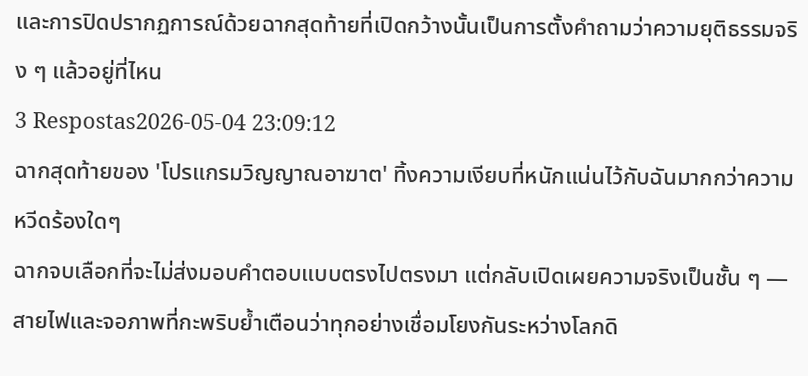และการปิดปรากฏการณ์ด้วยฉากสุดท้ายที่เปิดกว้างนั้นเป็นการตั้งคำถามว่าความยุติธรรมจริง ๆ แล้วอยู่ที่ไหน
3 Respostas2026-05-04 23:09:12
ฉากสุดท้ายของ 'โปรแกรมวิญญาณอาฆาต' ทิ้งความเงียบที่หนักแน่นไว้กับฉันมากกว่าความหวีดร้องใดๆ
ฉากจบเลือกที่จะไม่ส่งมอบคำตอบแบบตรงไปตรงมา แต่กลับเปิดเผยความจริงเป็นชั้น ๆ — สายไฟและจอภาพที่กะพริบย้ำเตือนว่าทุกอย่างเชื่อมโยงกันระหว่างโลกดิ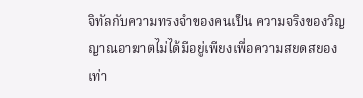จิทัลกับความทรงจำของคนเป็น ความจริงของวิญญาณอาฆาตไม่ได้มีอยู่เพียงเพื่อความสยดสยองเท่า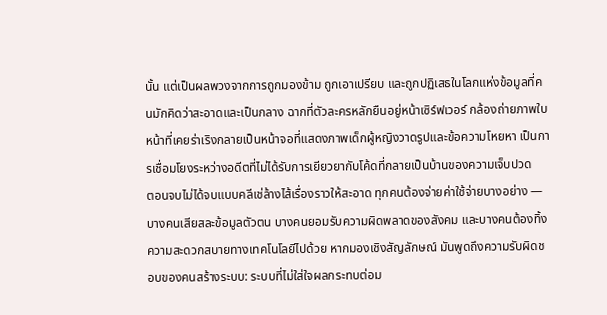นั้น แต่เป็นผลพวงจากการถูกมองข้าม ถูกเอาเปรียบ และถูกปฏิเสธในโลกแห่งข้อมูลที่คนมักคิดว่าสะอาดและเป็นกลาง ฉากที่ตัวละครหลักยืนอยู่หน้าเซิร์ฟเวอร์ กล้องถ่ายภาพใบหน้าที่เคยร่าเริงกลายเป็นหน้าจอที่แสดงภาพเด็กผู้หญิงวาดรูปและข้อความโหยหา เป็นการเชื่อมโยงระหว่างอดีตที่ไม่ได้รับการเยียวยากับโค้ดที่กลายเป็นบ้านของความเจ็บปวด
ตอนจบไม่ได้จบแบบคลีเช่ล้างไส้เรื่องราวให้สะอาด ทุกคนต้องจ่ายค่าใช้จ่ายบางอย่าง — บางคนเสียสละข้อมูลตัวตน บางคนยอมรับความผิดพลาดของสังคม และบางคนต้องทิ้งความสะดวกสบายทางเทคโนโลยีไปด้วย หากมองเชิงสัญลักษณ์ มันพูดถึงความรับผิดชอบของคนสร้างระบบ: ระบบที่ไม่ใส่ใจผลกระทบต่อม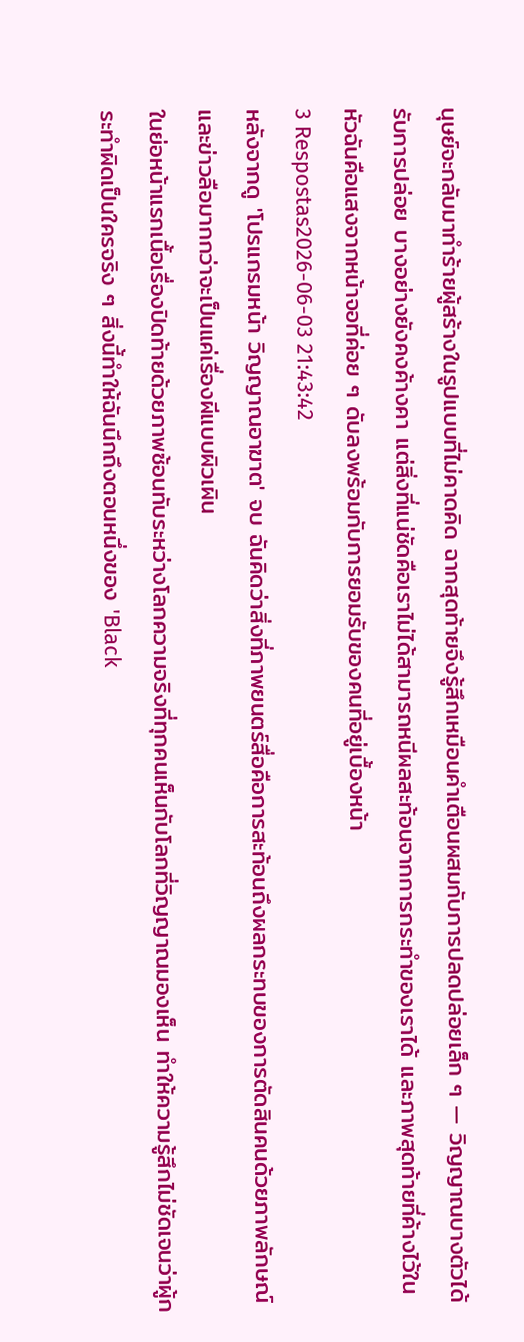นุษย์จะกลับมาทำร้ายผู้สร้างในรูปแบบที่ไม่คาดคิด ฉากสุดท้ายจึงรู้สึกเหมือนคำเตือนผสมกับการปลดปล่อยเล็ก ๆ — วิญญาณบางตัวได้รับการปล่อย บางอย่างยังคงค้างคา แต่สิ่งที่แน่ชัดคือเราไม่ได้สามารถหนีผลสะท้อนจากการกระทำของเราได้ และภาพสุดท้ายที่ค้างไว้ในหัวฉันคือแสงจากหน้าจอที่ค่อย ๆ ดับลงพร้อมกับการยอมรับของคนที่อยู่เบื้องหน้า
3 Respostas2026-06-03 21:43:42
หลังจากดู 'โปรแกรมหน้า วิญญาณอาฆาต' จบ ฉันคิดว่าสิ่งที่ภาพยนตร์สื่อคือการสะท้อนถึงผลกระทบของการตัดสินคนด้วยภาพลักษณ์และข่าวลือมากกว่าจะเป็นแค่เรื่องผีแบบผิวเผิน
ในย่อหน้าแรกเนื้อเรื่องปิดท้ายด้วยภาพซ้อนทับระหว่างโลกความจริงที่ทุกคนเห็นกับโลกที่วิญญาณมองเห็น ทำให้ความรู้สึกไม่ชัดเจนว่าผู้กระทำผิดเป็นใครจริง ๆ สิ่งนี้ทำให้ฉันนึกถึงตอนหนึ่งของ 'Black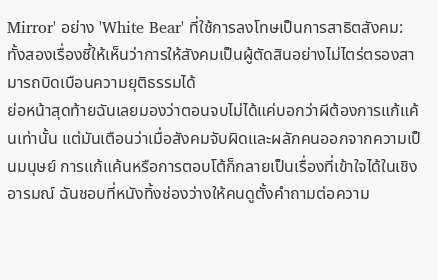Mirror' อย่าง 'White Bear' ที่ใช้การลงโทษเป็นการสาธิตสังคม: ทั้งสองเรื่องชี้ให้เห็นว่าการให้สังคมเป็นผู้ตัดสินอย่างไม่ไตร่ตรองสามารถบิดเบือนความยุติธรรมได้
ย่อหน้าสุดท้ายฉันเลยมองว่าตอนจบไม่ได้แค่บอกว่าผีต้องการแก้แค้นเท่านั้น แต่มันเตือนว่าเมื่อสังคมจับผิดและผลักคนออกจากความเป็นมนุษย์ การแก้แค้นหรือการตอบโต้ก็กลายเป็นเรื่องที่เข้าใจได้ในเชิงอารมณ์ ฉันชอบที่หนังทิ้งช่องว่างให้คนดูตั้งคำถามต่อความ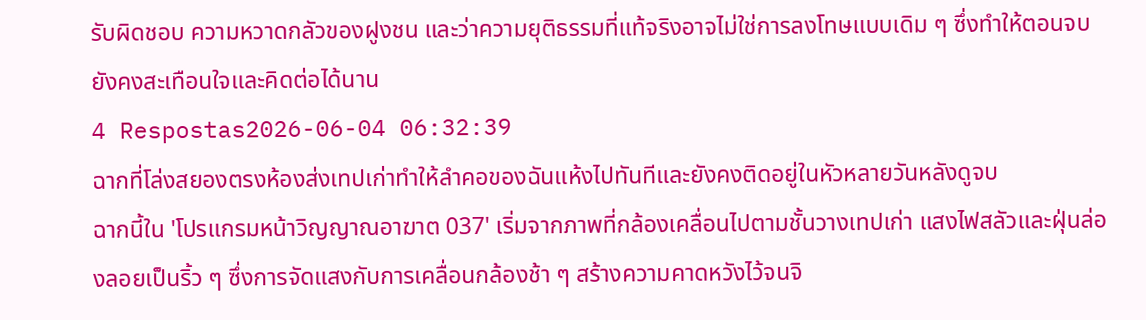รับผิดชอบ ความหวาดกลัวของฝูงชน และว่าความยุติธรรมที่แท้จริงอาจไม่ใช่การลงโทษแบบเดิม ๆ ซึ่งทำให้ตอนจบยังคงสะเทือนใจและคิดต่อได้นาน
4 Respostas2026-06-04 06:32:39
ฉากที่โล่งสยองตรงห้องส่งเทปเก่าทำให้ลำคอของฉันแห้งไปทันทีและยังคงติดอยู่ในหัวหลายวันหลังดูจบ
ฉากนี้ใน 'โปรแกรมหน้าวิญญาณอาฆาต 037' เริ่มจากภาพที่กล้องเคลื่อนไปตามชั้นวางเทปเก่า แสงไฟสลัวและฝุ่นล่องลอยเป็นริ้ว ๆ ซึ่งการจัดแสงกับการเคลื่อนกล้องช้า ๆ สร้างความคาดหวังไว้จนจิ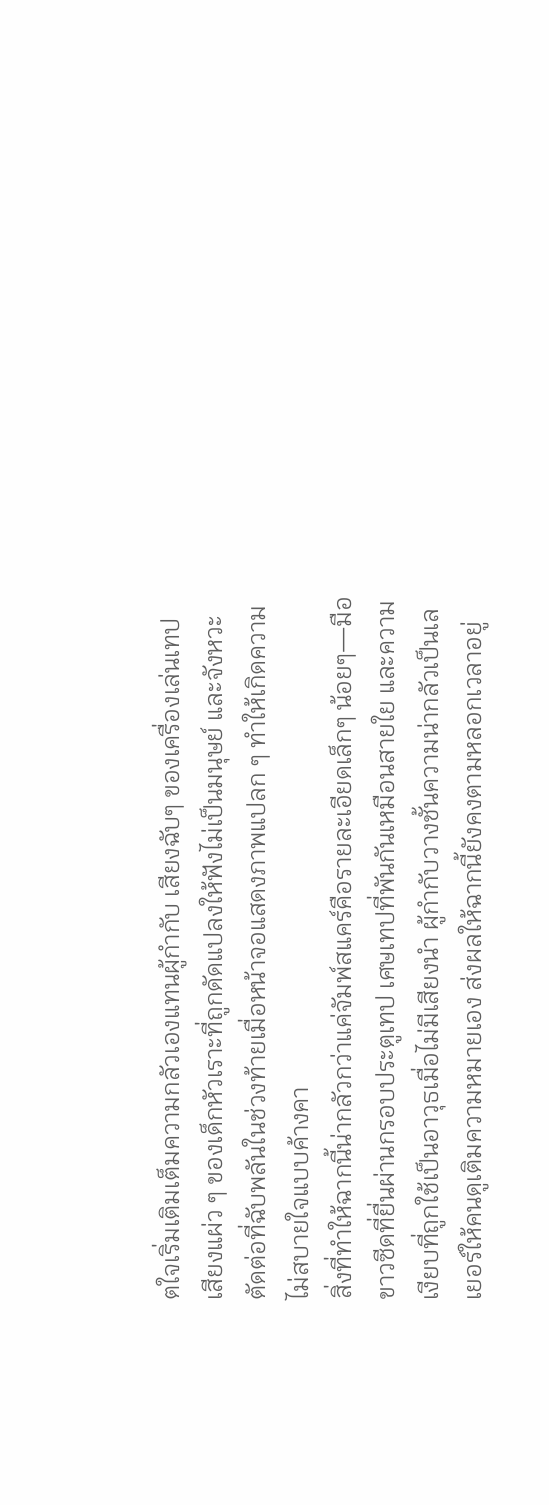ตใจเริ่มเติมเต็มความกลัวเองแทนผู้กำกับ เสียงฉับๆ ของเครื่องเล่นเทป เสียงแผ่ว ๆ ของเด็กหัวเราะที่ถูกดัดแปลงให้ฟังไม่เป็นมนุษย์ และจังหวะตัดต่อที่ฉับพลันในช่วงท้ายเมื่อหน้าจอแสดงภาพแปลก ๆ ทำให้เกิดความไม่สบายใจแบบค้างคา
สิ่งที่ทำให้ฉากนี้น่ากลัวกว่าแค่จัมพ์สแคร์คือรายละเอียดเล็กๆ น้อยๆ—มือขาวซีดที่ยื่นผ่านกรอบประตูเทป เศษเทปที่พันกันเหมือนสายใย และความเงียบที่ถูกใช้เป็นอาวุธเมื่อไม่มีเสียงนำ ผู้กำกับวางชั้นความน่ากลัวเป็นเลเยอร์ให้คนดูเติมความหมายเอง ส่งผลให้ฉากนี้ยังคงตามหลอกเวลาอยู่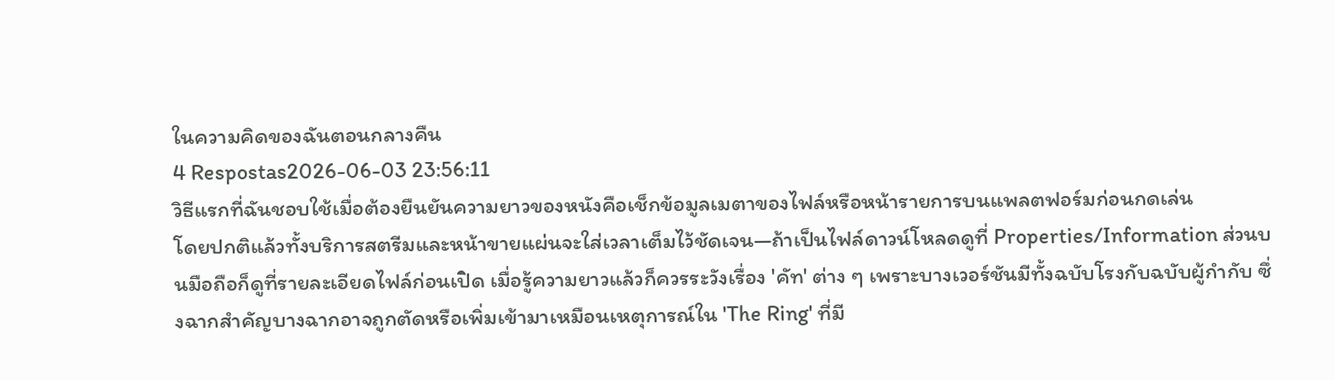ในความคิดของฉันตอนกลางคืน
4 Respostas2026-06-03 23:56:11
วิธีแรกที่ฉันชอบใช้เมื่อต้องยืนยันความยาวของหนังคือเช็กข้อมูลเมตาของไฟล์หรือหน้ารายการบนแพลตฟอร์มก่อนกดเล่น
โดยปกติแล้วทั้งบริการสตรีมและหน้าขายแผ่นจะใส่เวลาเต็มไว้ชัดเจน—ถ้าเป็นไฟล์ดาวน์โหลดดูที่ Properties/Information ส่วนบนมือถือก็ดูที่รายละเอียดไฟล์ก่อนเปิด เมื่อรู้ความยาวแล้วก็ควรระวังเรื่อง 'คัท' ต่าง ๆ เพราะบางเวอร์ชันมีทั้งฉบับโรงกับฉบับผู้กำกับ ซึ่งฉากสำคัญบางฉากอาจถูกตัดหรือเพิ่มเข้ามาเหมือนเหตุการณ์ใน 'The Ring' ที่มี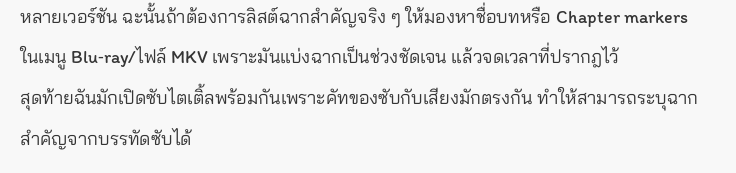หลายเวอร์ชัน ฉะนั้นถ้าต้องการลิสต์ฉากสำคัญจริง ๆ ให้มองหาชื่อบทหรือ Chapter markers ในเมนู Blu‑ray/ไฟล์ MKV เพราะมันแบ่งฉากเป็นช่วงชัดเจน แล้วจดเวลาที่ปรากฎไว้
สุดท้ายฉันมักเปิดซับไตเติ้ลพร้อมกันเพราะคัทของซับกับเสียงมักตรงกัน ทำให้สามารถระบุฉากสำคัญจากบรรทัดซับได้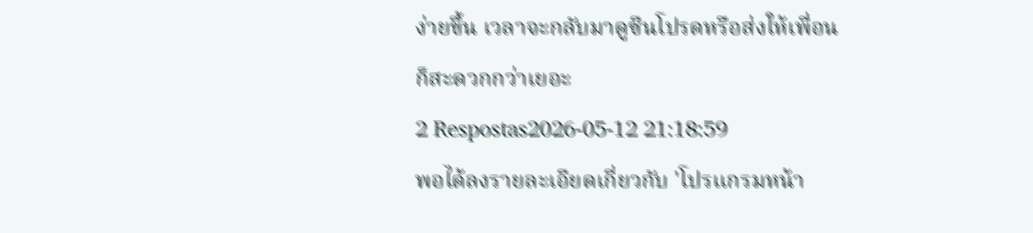ง่ายขึ้น เวลาจะกลับมาดูซีนโปรดหรือส่งให้เพื่อนก็สะดวกกว่าเยอะ
2 Respostas2026-05-12 21:18:59
พอได้ลงรายละเอียดเกี่ยวกับ 'โปรแกรมหน้า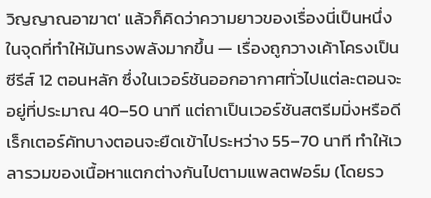วิญญาณอาฆาต' แล้วก็คิดว่าความยาวของเรื่องนี่เป็นหนึ่งในจุดที่ทำให้มันทรงพลังมากขึ้น — เรื่องถูกวางเค้าโครงเป็นซีรีส์ 12 ตอนหลัก ซึ่งในเวอร์ชันออกอากาศทั่วไปแต่ละตอนจะอยู่ที่ประมาณ 40–50 นาที แต่ถาเป็นเวอร์ชันสตรีมมิ่งหรือดีเร็กเตอร์คัทบางตอนจะยืดเข้าไประหว่าง 55–70 นาที ทำให้เวลารวมของเนื้อหาแตกต่างกันไปตามแพลตฟอร์ม (โดยรว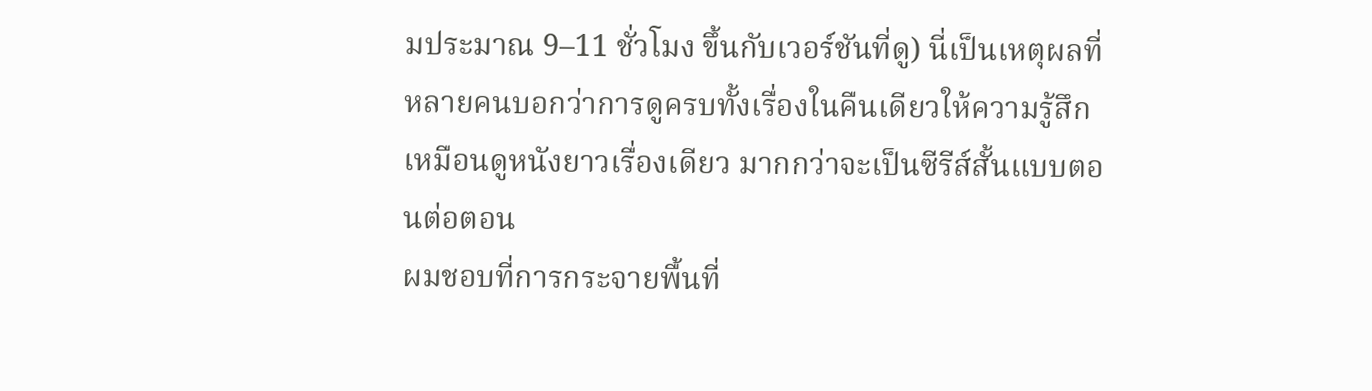มประมาณ 9–11 ชั่วโมง ขึ้นกับเวอร์ชันที่ดู) นี่เป็นเหตุผลที่หลายคนบอกว่าการดูครบทั้งเรื่องในคืนเดียวให้ความรู้สึกเหมือนดูหนังยาวเรื่องเดียว มากกว่าจะเป็นซีรีส์สั้นแบบตอนต่อตอน
ผมชอบที่การกระจายพื้นที่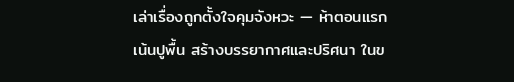เล่าเรื่องถูกตั้งใจคุมจังหวะ — ห้าตอนแรกเน้นปูพื้น สร้างบรรยากาศและปริศนา ในข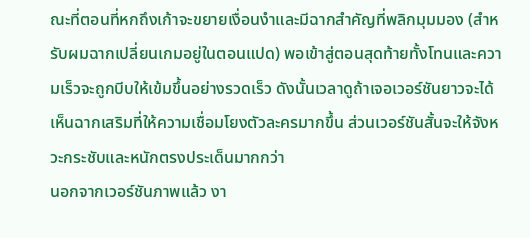ณะที่ตอนที่หกถึงเก้าจะขยายเงื่อนงำและมีฉากสำคัญที่พลิกมุมมอง (สำหรับผมฉากเปลี่ยนเกมอยู่ในตอนแปด) พอเข้าสู่ตอนสุดท้ายทั้งโทนและความเร็วจะถูกบีบให้เข้มขึ้นอย่างรวดเร็ว ดังนั้นเวลาดูถ้าเจอเวอร์ชันยาวจะได้เห็นฉากเสริมที่ให้ความเชื่อมโยงตัวละครมากขึ้น ส่วนเวอร์ชันสั้นจะให้จังหวะกระชับและหนักตรงประเด็นมากกว่า
นอกจากเวอร์ชันภาพแล้ว งา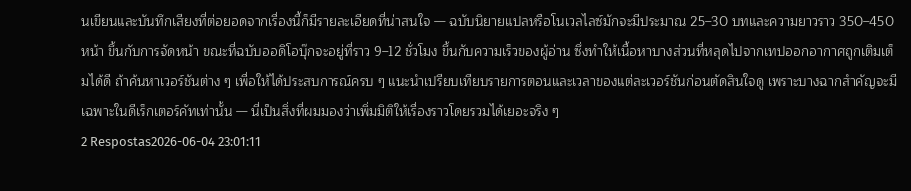นเขียนและบันทึกเสียงที่ต่อยอดจากเรื่องนี้ก็มีรายละเอียดที่น่าสนใจ — ฉบับนิยายแปลหรือโนเวลไลซ์มักจะมีประมาณ 25–30 บทและความยาวราว 350–450 หน้า ขึ้นกับการจัดหน้า ขณะที่ฉบับออดิโอบุ๊กจะอยู่ที่ราว 9–12 ชั่วโมง ขึ้นกับความเร็วของผู้อ่าน ซึ่งทำให้เนื้อหาบางส่วนที่หลุดไปจากเทปออกอากาศถูกเติมเต็มได้ดี ถ้าค้นหาเวอร์ชันต่าง ๆ เพื่อให้ได้ประสบการณ์ครบ ๆ แนะนำเปรียบเทียบรายการตอนและเวลาของแต่ละเวอร์ชันก่อนตัดสินใจดู เพราะบางฉากสำคัญจะมีเฉพาะในดีเร็กเตอร์คัทเท่านั้น — นี่เป็นสิ่งที่ผมมองว่าเพิ่มมิติให้เรื่องราวโดยรวมได้เยอะจริง ๆ
2 Respostas2026-06-04 23:01:11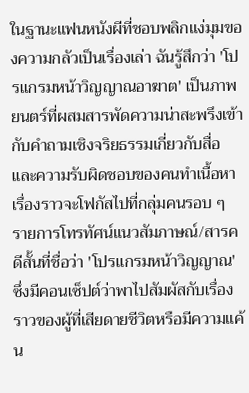ในฐานะแฟนหนังผีที่ชอบพลิกแง่มุมของความกลัวเป็นเรื่องเล่า ฉันรู้สึกว่า 'โปรแกรมหน้าวิญญาณอาฆาต' เป็นภาพยนตร์ที่ผสมสารพัดความน่าสะพรึงเข้ากับคำถามเชิงจริยธรรมเกี่ยวกับสื่อและความรับผิดชอบของคนทำเนื้อหา เรื่องราวจะโฟกัสไปที่กลุ่มคนรอบ ๆ รายการโทรทัศน์แนวสัมภาษณ์/สารคดีสั้นที่ชื่อว่า 'โปรแกรมหน้าวิญญาณ' ซึ่งมีคอนเซ็ปต์ว่าพาไปสัมผัสกับเรื่องราวของผู้ที่เสียดายชีวิตหรือมีความแค้น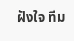ฝังใจ ทีม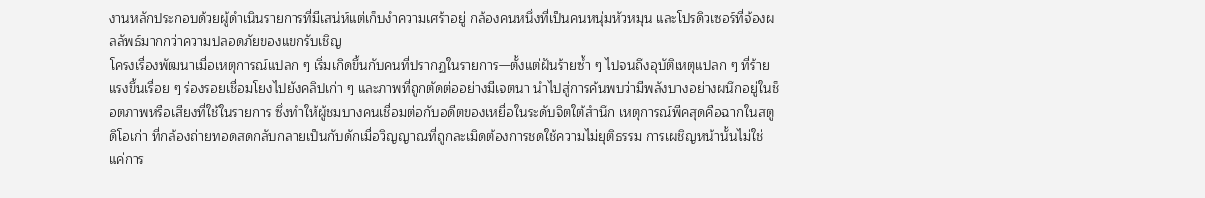งานหลักประกอบด้วยผู้ดำเนินรายการที่มีเสน่ห์แต่เก็บงำความเศร้าอยู่ กล้องคนหนึ่งที่เป็นคนหนุ่มหัวหมุน และโปรดิวเซอร์ที่จ้องผลลัพธ์มากกว่าความปลอดภัยของแขกรับเชิญ
โครงเรื่องพัฒนาเมื่อเหตุการณ์แปลก ๆ เริ่มเกิดขึ้นกับคนที่ปรากฏในรายการ—ตั้งแต่ฝันร้ายซ้ำ ๆ ไปจนถึงอุบัติเหตุแปลก ๆ ที่ร้ายแรงขึ้นเรื่อย ๆ ร่องรอยเชื่อมโยงไปยังคลิปเก่า ๆ และภาพที่ถูกตัดต่ออย่างมีเจตนา นำไปสู่การค้นพบว่ามีพลังบางอย่างผนึกอยู่ในช็อตภาพหรือเสียงที่ใช้ในรายการ ซึ่งทำให้ผู้ชมบางคนเชื่อมต่อกับอดีตของเหยื่อในระดับจิตใต้สำนึก เหตุการณ์พีคสุดคือฉากในสตูดิโอเก่า ที่กล้องถ่ายทอดสดกลับกลายเป็นกับดักเมื่อวิญญาณที่ถูกละเมิดต้องการชดใช้ความไม่ยุติธรรม การเผชิญหน้านั้นไม่ใช่แค่การ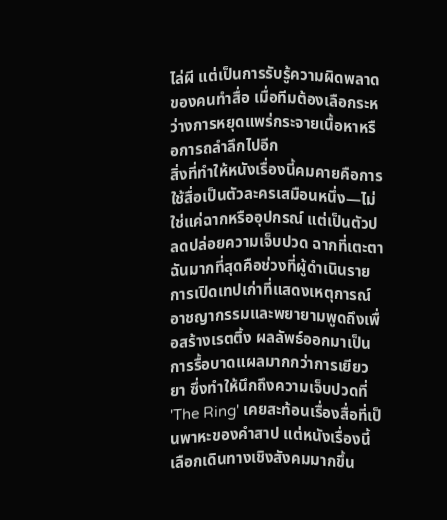ไล่ผี แต่เป็นการรับรู้ความผิดพลาดของคนทำสื่อ เมื่อทีมต้องเลือกระหว่างการหยุดแพร่กระจายเนื้อหาหรือการถลำลึกไปอีก
สิ่งที่ทำให้หนังเรื่องนี้คมคายคือการใช้สื่อเป็นตัวละครเสมือนหนึ่ง—ไม่ใช่แค่ฉากหรืออุปกรณ์ แต่เป็นตัวปลดปล่อยความเจ็บปวด ฉากที่เตะตาฉันมากที่สุดคือช่วงที่ผู้ดำเนินรายการเปิดเทปเก่าที่แสดงเหตุการณ์อาชญากรรมและพยายามพูดถึงเพื่อสร้างเรตติ้ง ผลลัพธ์ออกมาเป็นการรื้อบาดแผลมากกว่าการเยียวยา ซึ่งทำให้นึกถึงความเจ็บปวดที่ 'The Ring' เคยสะท้อนเรื่องสื่อที่เป็นพาหะของคำสาป แต่หนังเรื่องนี้เลือกเดินทางเชิงสังคมมากขึ้น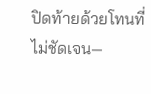ปิดท้ายด้วยโทนที่ไม่ชัดเจน—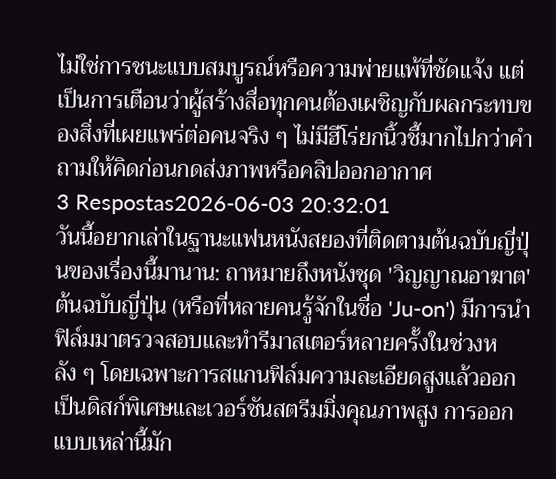ไม่ใช่การชนะแบบสมบูรณ์หรือความพ่ายแพ้ที่ชัดแจ้ง แต่เป็นการเตือนว่าผู้สร้างสื่อทุกคนต้องเผชิญกับผลกระทบของสิ่งที่เผยแพร่ต่อคนจริง ๆ ไม่มีฮีโร่ยกนิ้วชี้มากไปกว่าคำถามให้คิดก่อนกดส่งภาพหรือคลิปออกอากาศ
3 Respostas2026-06-03 20:32:01
วันนี้อยากเล่าในฐานะแฟนหนังสยองที่ติดตามต้นฉบับญี่ปุ่นของเรื่องนี้มานาน: ถาหมายถึงหนังชุด 'วิญญาณอาฆาต' ต้นฉบับญี่ปุ่น (หรือที่หลายคนรู้จักในชื่อ 'Ju-on') มีการนำฟิล์มมาตรวจสอบและทำรีมาสเตอร์หลายครั้งในช่วงหลัง ๆ โดยเฉพาะการสแกนฟิล์มความละเอียดสูงแล้วออกเป็นดิสก์พิเศษและเวอร์ชันสตรีมมิ่งคุณภาพสูง การออกแบบเหล่านี้มัก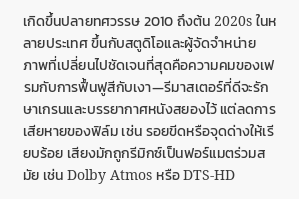เกิดขึ้นปลายทศวรรษ 2010 ถึงต้น 2020s ในหลายประเทศ ขึ้นกับสตูดิโอและผู้จัดจำหน่าย
ภาพที่เปลี่ยนไปชัดเจนที่สุดคือความคมของเฟรมกับการฟื้นฟูสีกับเงา—รีมาสเตอร์ที่ดีจะรักษาเกรนและบรรยากาศหนังสยองไว้ แต่ลดการเสียหายของฟิล์ม เช่น รอยขีดหรือจุดด่างให้เรียบร้อย เสียงมักถูกรีมิกซ์เป็นฟอร์แมตร่วมสมัย เช่น Dolby Atmos หรือ DTS-HD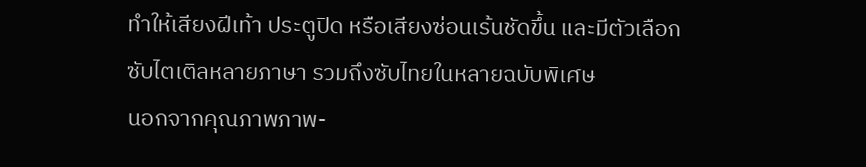ทำให้เสียงฝีเท้า ประตูปิด หรือเสียงซ่อนเร้นชัดขึ้น และมีตัวเลือกซับไตเติลหลายภาษา รวมถึงซับไทยในหลายฉบับพิเศษ
นอกจากคุณภาพภาพ-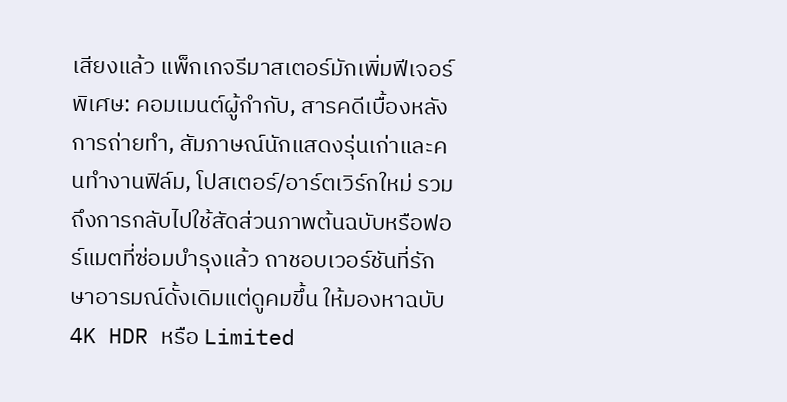เสียงแล้ว แพ็กเกจรีมาสเตอร์มักเพิ่มฟีเจอร์พิเศษ: คอมเมนต์ผู้กำกับ, สารคดีเบื้องหลังการถ่ายทำ, สัมภาษณ์นักแสดงรุ่นเก่าและคนทำงานฟิล์ม, โปสเตอร์/อาร์ตเวิร์กใหม่ รวมถึงการกลับไปใช้สัดส่วนภาพต้นฉบับหรือฟอร์แมตที่ซ่อมบำรุงแล้ว ถาชอบเวอร์ชันที่รักษาอารมณ์ดั้งเดิมแต่ดูคมขึ้น ให้มองหาฉบับ 4K HDR หรือ Limited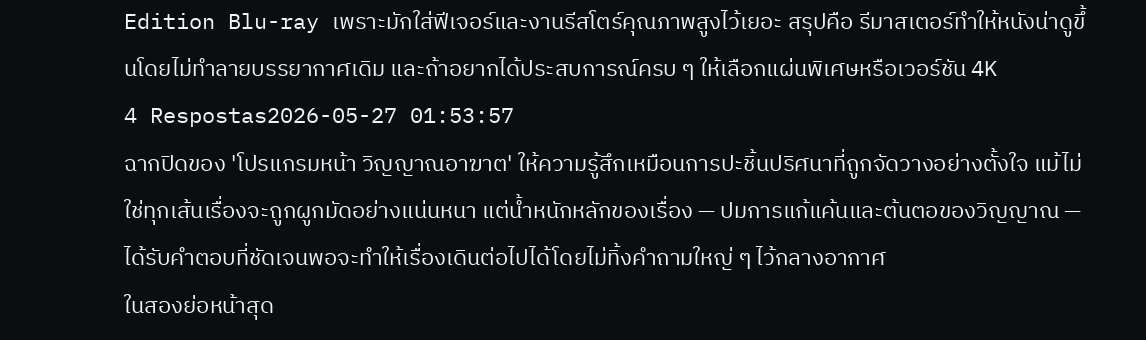Edition Blu-ray เพราะมักใส่ฟีเจอร์และงานรีสโตร์คุณภาพสูงไว้เยอะ สรุปคือ รีมาสเตอร์ทำให้หนังน่าดูขึ้นโดยไม่ทำลายบรรยากาศเดิม และถ้าอยากได้ประสบการณ์ครบ ๆ ให้เลือกแผ่นพิเศษหรือเวอร์ชัน 4K
4 Respostas2026-05-27 01:53:57
ฉากปิดของ 'โปรแกรมหน้า วิญญาณอาฆาต' ให้ความรู้สึกเหมือนการปะชิ้นปริศนาที่ถูกจัดวางอย่างตั้งใจ แม้ไม่ใช่ทุกเส้นเรื่องจะถูกผูกมัดอย่างแน่นหนา แต่น้ำหนักหลักของเรื่อง — ปมการแก้แค้นและต้นตอของวิญญาณ — ได้รับคำตอบที่ชัดเจนพอจะทำให้เรื่องเดินต่อไปได้โดยไม่ทิ้งคำถามใหญ่ ๆ ไว้กลางอากาศ
ในสองย่อหน้าสุด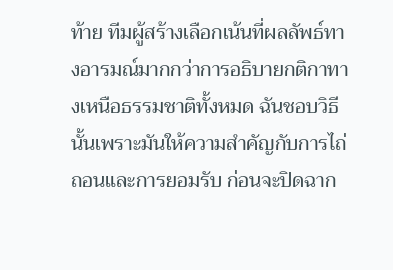ท้าย ทีมผู้สร้างเลือกเน้นที่ผลลัพธ์ทางอารมณ์มากกว่าการอธิบายกติกาทางเหนือธรรมชาติทั้งหมด ฉันชอบวิธีนั้นเพราะมันให้ความสำคัญกับการไถ่ถอนและการยอมรับ ก่อนจะปิดฉาก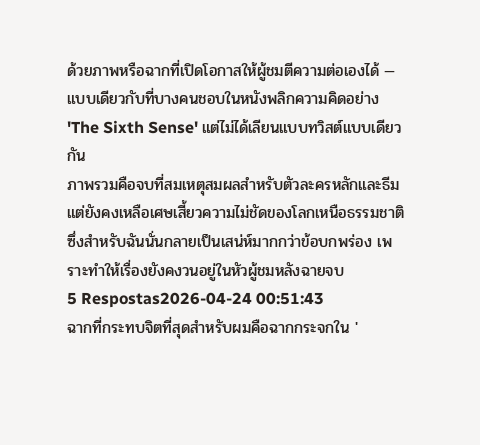ด้วยภาพหรือฉากที่เปิดโอกาสให้ผู้ชมตีความต่อเองได้ — แบบเดียวกับที่บางคนชอบในหนังพลิกความคิดอย่าง 'The Sixth Sense' แต่ไม่ได้เลียนแบบทวิสต์แบบเดียวกัน
ภาพรวมคือจบที่สมเหตุสมผลสำหรับตัวละครหลักและธีม แต่ยังคงเหลือเศษเสี้ยวความไม่ชัดของโลกเหนือธรรมชาติ ซึ่งสำหรับฉันนั่นกลายเป็นเสน่ห์มากกว่าข้อบกพร่อง เพราะทำให้เรื่องยังคงวนอยู่ในหัวผู้ชมหลังฉายจบ
5 Respostas2026-04-24 00:51:43
ฉากที่กระทบจิตที่สุดสำหรับผมคือฉากกระจกใน '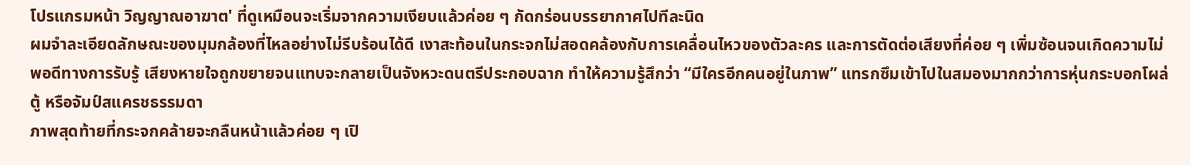โปรแกรมหน้า วิญญาณอาฆาต' ที่ดูเหมือนจะเริ่มจากความเงียบแล้วค่อย ๆ กัดกร่อนบรรยากาศไปทีละนิด
ผมจำละเอียดลักษณะของมุมกล้องที่ไหลอย่างไม่รีบร้อนได้ดี เงาสะท้อนในกระจกไม่สอดคล้องกับการเคลื่อนไหวของตัวละคร และการตัดต่อเสียงที่ค่อย ๆ เพิ่มซ้อนจนเกิดความไม่พอดีทางการรับรู้ เสียงหายใจถูกขยายจนแทบจะกลายเป็นจังหวะดนตรีประกอบฉาก ทำให้ความรู้สึกว่า “มีใครอีกคนอยู่ในภาพ” แทรกซึมเข้าไปในสมองมากกว่าการหุ่นกระบอกโผล่ตู้ หรือจัมป์สแครชธรรมดา
ภาพสุดท้ายที่กระจกคล้ายจะกลืนหน้าแล้วค่อย ๆ เปิ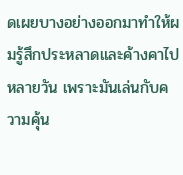ดเผยบางอย่างออกมาทำให้ผมรู้สึกประหลาดและค้างคาไปหลายวัน เพราะมันเล่นกับความคุ้น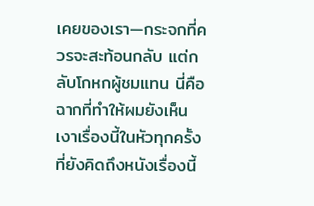เคยของเรา—กระจกที่ควรจะสะท้อนกลับ แต่กลับโกหกผู้ชมแทน นี่คือฉากที่ทำให้ผมยังเห็นเงาเรื่องนี้ในหัวทุกครั้งที่ยังคิดถึงหนังเรื่องนี้